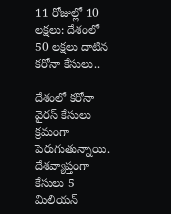11 రోజుల్లో 10 లక్షలు: దేశంలో 50 లక్షలు దాటిన కరోనా కేసులు..

దేశంలో కరోనా వైరస్ కేసులు క్రమంగా పెరుగుతున్నాయి. దేశవ్యాప్తంగా కేసులు 5 మిలియన్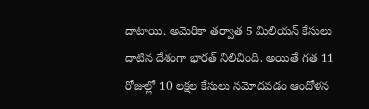దాటాయి. అమెరికా తర్వాత 5 మిలియన్ కేసులు దాటిన దేశంగా భారత్ నిలిచింది. అయితే గత 11 రోజుల్లో 10 లక్షల కేసులు నమోదవడం ఆందోళన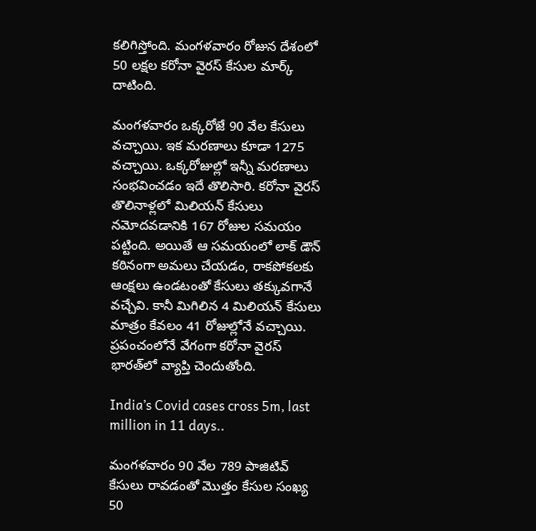కలిగిస్తోంది. మంగళవారం రోజున దేశంలో 50 లక్షల కరోనా వైరస్ కేసుల మార్క్ దాటింది.

మంగళవారం ఒక్కరోజే 90 వేల కేసులు వచ్చాయి. ఇక మరణాలు కూడా 1275 వచ్చాయి. ఒక్కరోజుల్లో ఇన్నీ మరణాలు సంభవించడం ఇదే తొలిసారి. కరోనా వైరస్ తొలినాళ్లలో మిలియన్ కేసులు నమోదవడానికి 167 రోజుల సమయం పట్టింది. అయితే ఆ సమయంలో లాక్ డౌన్ కఠినంగా అమలు చేయడం, రాకపోకలకు ఆంక్షలు ఉండటంతో కేసులు తక్కువగానే వచ్చేవి. కానీ మిగిలిన 4 మిలియన్ కేసులు మాత్రం కేవలం 41 రోజుల్లోనే వచ్చాయి. ప్రపంచంలోనే వేగంగా కరోనా వైరస్ భారత్‌లో వ్యాప్తి చెందుతోంది.

India’s Covid cases cross 5m, last million in 11 days..

మంగళవారం 90 వేల 789 పాజిటివ్ కేసులు రావడంతో మొత్తం కేసుల సంఖ్య 50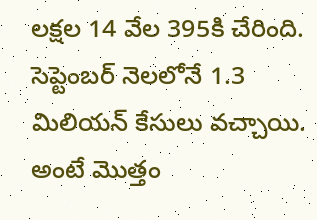లక్షల 14 వేల 395కి చేరింది. సెప్టెంబర్ నెలలోనే 1.3 మిలియన్ కేసులు వచ్చాయి. అంటే మొత్తం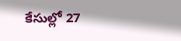కేసుల్లో 27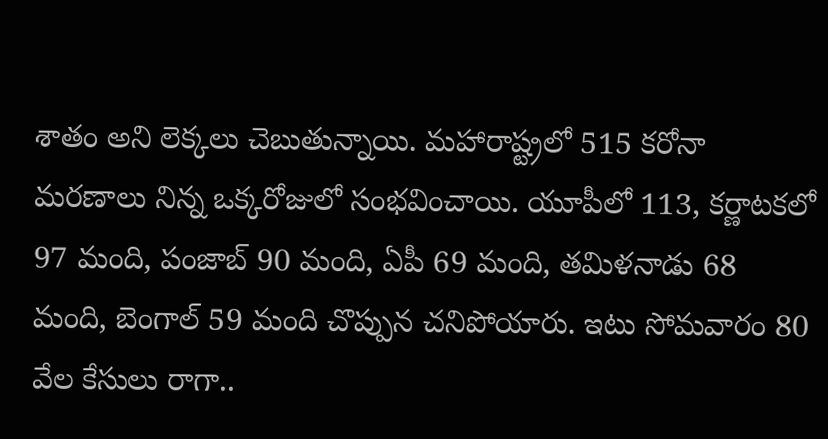శాతం అని లెక్కలు చెబుతున్నాయి. మహారాష్ట్రలో 515 కరోనా మరణాలు నిన్న ఒక్కరోజులో సంభవించాయి. యూపీలో 113, కర్ణాటకలో 97 మంది, పంజాబ్ 90 మంది, ఏపీ 69 మంది, తమిళనాడు 68 మంది, బెంగాల్ 59 మంది చొప్పున చనిపోయారు. ఇటు సోమవారం 80 వేల కేసులు రాగా..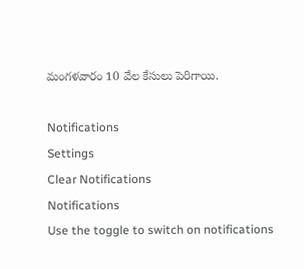మంగళవారం 10 వేల కేసులు పెరిగాయి.

Notifications
Settings
Clear Notifications
Notifications
Use the toggle to switch on notifications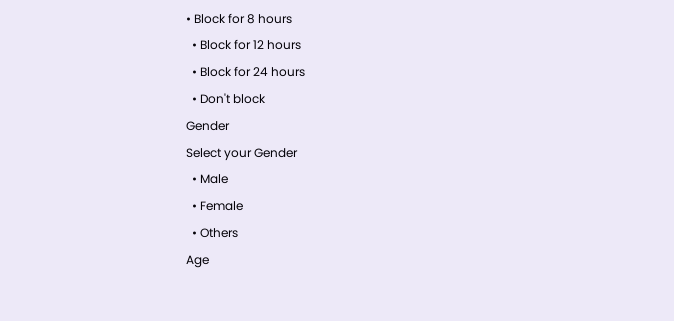• Block for 8 hours
  • Block for 12 hours
  • Block for 24 hours
  • Don't block
Gender
Select your Gender
  • Male
  • Female
  • Others
Age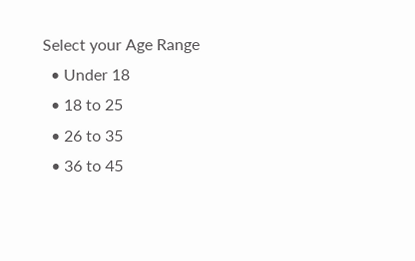Select your Age Range
  • Under 18
  • 18 to 25
  • 26 to 35
  • 36 to 45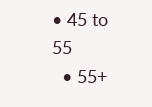• 45 to 55
  • 55+